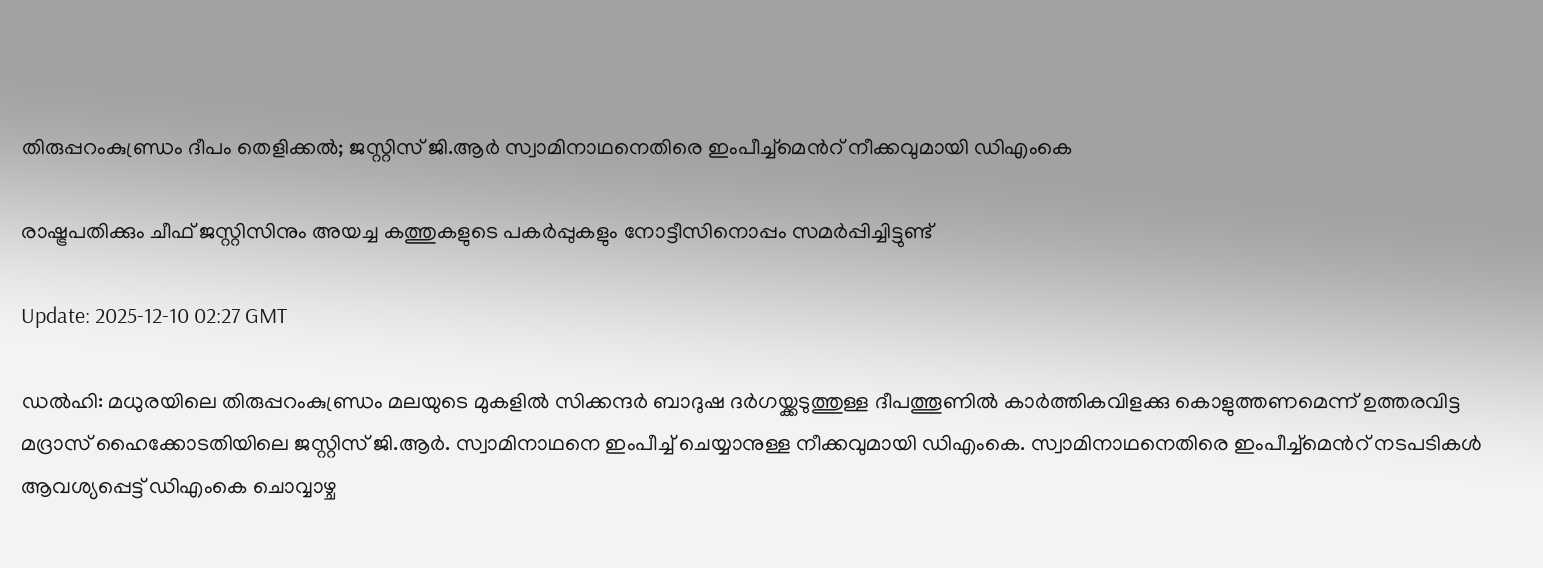തിരുപ്പറംകുണ്ഡ്രം ദീപം തെളിക്കൽ; ജസ്റ്റിസ് ജി.ആര്‍ സ്വാമിനാഥനെതിരെ ഇംപീച്ച്മെന്‍റ് നീക്കവുമായി ഡിഎംകെ

രാഷ്ട്രപതിക്കും ചീഫ് ജസ്റ്റിസിനും അയച്ച കത്തുകളുടെ പകർപ്പുകളും നോട്ടീസിനൊപ്പം സമര്‍പ്പിച്ചിട്ടുണ്ട്

Update: 2025-12-10 02:27 GMT

ഡൽഹി: മധുരയിലെ തിരുപ്പറംകുണ്ഡ്രം മലയുടെ മുകളില്‍ സിക്കന്ദര്‍ ബാദുഷ ദര്‍ഗയ്ക്കടുത്തുള്ള ദീപത്തൂണില്‍ കാര്‍ത്തികവിളക്കു കൊളുത്തണമെന്ന് ഉത്തരവിട്ട മദ്രാസ് ഹൈക്കോടതിയിലെ ജസ്റ്റിസ് ജി.ആര്‍. സ്വാമിനാഥനെ ഇംപീച്ച് ചെയ്യാനുള്ള നീക്കവുമായി ഡിഎംകെ. സ്വാമിനാഥനെതിരെ ഇംപീച്ച്‌മെന്‍റ് നടപടികൾ ആവശ്യപ്പെട്ട് ഡിഎംകെ ചൊവ്വാഴ്ച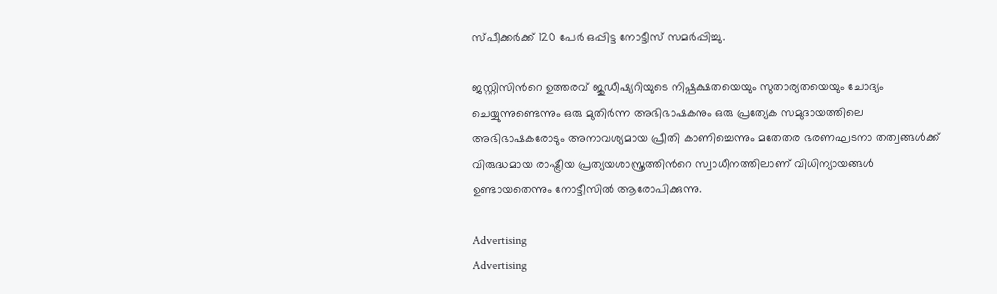സ്പീക്കർക്ക് 120 പേര്‍ ഒപ്പിട്ട നോട്ടീസ് സമര്‍പ്പിച്ചു.

ജസ്റ്റിസിന്‍റെ ഉത്തരവ് ജുഡീഷ്യറിയുടെ നിഷ്പക്ഷതയെയും സുതാര്യതയെയും ചോദ്യം ചെയ്യുന്നുണ്ടെന്നും ഒരു മുതിർന്ന അഭിഭാഷകനും ഒരു പ്രത്യേക സമുദായത്തിലെ അഭിഭാഷകരോടും അനാവശ്യമായ പ്രീതി കാണിച്ചെന്നും മതേതര ഭരണഘടനാ തത്വങ്ങൾക്ക് വിരുദ്ധമായ രാഷ്ട്രീയ പ്രത്യയശാസ്ത്രത്തിന്‍റെ സ്വാധീനത്തിലാണ് വിധിന്യായങ്ങൾ ഉണ്ടായതെന്നും നോട്ടീസിൽ ആരോപിക്കുന്നു.

Advertising
Advertising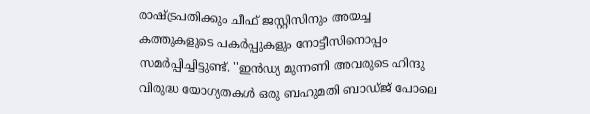രാഷ്ട്രപതിക്കും ചീഫ് ജസ്റ്റിസിനും അയച്ച കത്തുകളുടെ പകർപ്പുകളും നോട്ടീസിനൊപ്പം സമര്‍പ്പിച്ചിട്ടുണ്ട്. ''ഇൻഡ്യ മുന്നണി അവരുടെ ഹിന്ദു വിരുദ്ധ യോഗ്യതകൾ ഒരു ബഹുമതി ബാഡ്ജ് പോലെ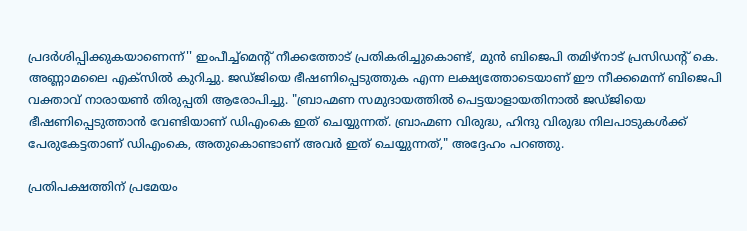പ്രദർശിപ്പിക്കുകയാണെന്ന്'' ഇംപീച്ച്‌മെന്‍റ് നീക്കത്തോട് പ്രതികരിച്ചുകൊണ്ട്, മുൻ ബിജെപി തമിഴ്‌നാട് പ്രസിഡന്‍റ് കെ. അണ്ണാമലൈ എക്സിൽ കുറിച്ചു. ജഡ്ജിയെ ഭീഷണിപ്പെടുത്തുക എന്ന ലക്ഷ്യത്തോടെയാണ് ഈ നീക്കമെന്ന് ബിജെപി വക്താവ് നാരായൺ തിരുപ്പതി ആരോപിച്ചു. "ബ്രാഹ്മണ സമുദായത്തിൽ പെട്ടയാളായതിനാൽ ജഡ്ജിയെ ഭീഷണിപ്പെടുത്താൻ വേണ്ടിയാണ് ഡിഎംകെ ഇത് ചെയ്യുന്നത്. ബ്രാഹ്മണ വിരുദ്ധ, ഹിന്ദു വിരുദ്ധ നിലപാടുകൾക്ക് പേരുകേട്ടതാണ് ഡിഎംകെ, അതുകൊണ്ടാണ് അവർ ഇത് ചെയ്യുന്നത്," അദ്ദേഹം പറഞ്ഞു.

പ്രതിപക്ഷത്തിന് പ്രമേയം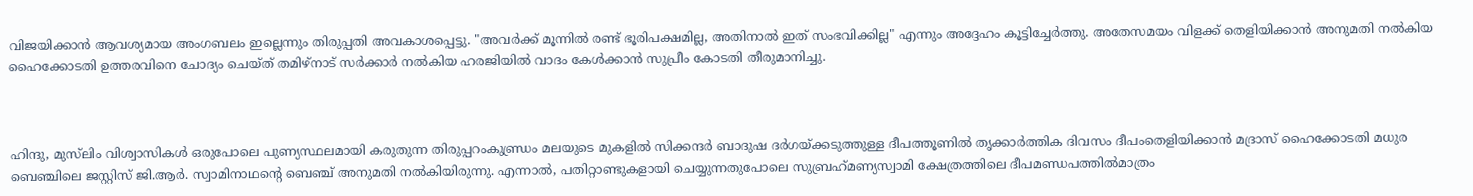വിജയിക്കാൻ ആവശ്യമായ അംഗബലം ഇല്ലെന്നും തിരുപ്പതി അവകാശപ്പെട്ടു. "അവർക്ക് മൂന്നിൽ രണ്ട് ഭൂരിപക്ഷമില്ല, അതിനാൽ ഇത് സംഭവിക്കില്ല" എന്നും അദ്ദേഹം കൂട്ടിച്ചേർത്തു. അതേസമയം വിളക്ക് തെളിയിക്കാൻ അനുമതി നൽകിയ ഹൈക്കോടതി ഉത്തരവിനെ ചോദ്യം ചെയ്ത് തമിഴ്നാട് സർക്കാർ നൽകിയ ഹരജിയിൽ വാദം കേൾക്കാൻ സുപ്രീം കോടതി തീരുമാനിച്ചു.



ഹിന്ദു, മുസ്‍ലിം വിശ്വാസികള്‍ ഒരുപോലെ പുണ്യസ്ഥലമായി കരുതുന്ന തിരുപ്പറംകുണ്ഡ്രം മലയുടെ മുകളില്‍ സിക്കന്ദര്‍ ബാദുഷ ദര്‍ഗയ്ക്കടുത്തുള്ള ദീപത്തൂണില്‍ തൃക്കാര്‍ത്തിക ദിവസം ദീപംതെളിയിക്കാന്‍ മദ്രാസ് ഹൈക്കോടതി മധുര ബെഞ്ചിലെ ജസ്റ്റിസ് ജി.ആര്‍. സ്വാമിനാഥന്‍റെ ബെഞ്ച് അനുമതി നല്‍കിയിരുന്നു. എന്നാല്‍, പതിറ്റാണ്ടുകളായി ചെയ്യുന്നതുപോലെ സുബ്രഹ്‌മണ്യസ്വാമി ക്ഷേത്രത്തിലെ ദീപമണ്ഡപത്തില്‍മാത്രം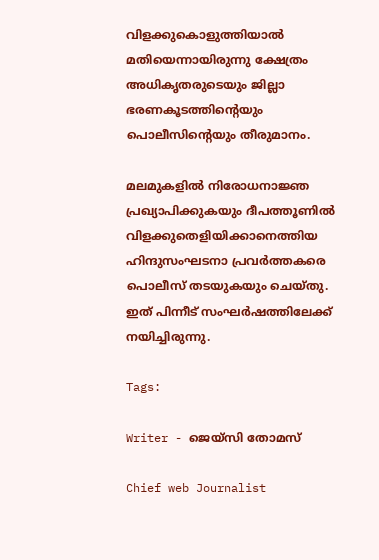വിളക്കുകൊളുത്തിയാല്‍ മതിയെന്നായിരുന്നു ക്ഷേത്രം അധികൃതരുടെയും ജില്ലാ ഭരണകൂടത്തിന്റെയും പൊലീസിന്റെയും തീരുമാനം.

മലമുകളില്‍ നിരോധനാജ്ഞ പ്രഖ്യാപിക്കുകയും ദീപത്തൂണില്‍ വിളക്കുതെളിയിക്കാനെത്തിയ ഹിന്ദുസംഘടനാ പ്രവര്‍ത്തകരെ പൊലീസ് തടയുകയും ചെയ്തു. ഇത് പിന്നീട് സംഘര്‍ഷത്തിലേക്ക് നയിച്ചിരുന്നു.

Tags:

Writer - ജെയ്സി തോമസ്

Chief web Journalist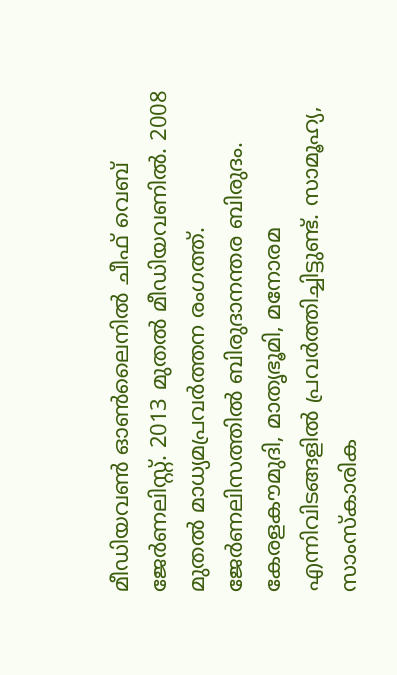മീഡിയവൺ ഓൺലൈനിൽ ചീഫ് വെബ് ജേർണലിസ്റ്റ്. 2013 മുതൽ മീഡിയവണിൽ. 2008 മുതൽ മാധ്യമപ്രവർത്തന രംഗത്ത്. ജേർണലിസത്തിൽ ബിരുദാനന്തര ബിരുദം. കേരളകൗമുദി, മാതൃഭൂമി, മനോരമ എന്നിവിടങ്ങളിൽ പ്രവർത്തിച്ചിട്ടുണ്ട്. സാമൂഹ്യ, സാംസ്‌കാരിക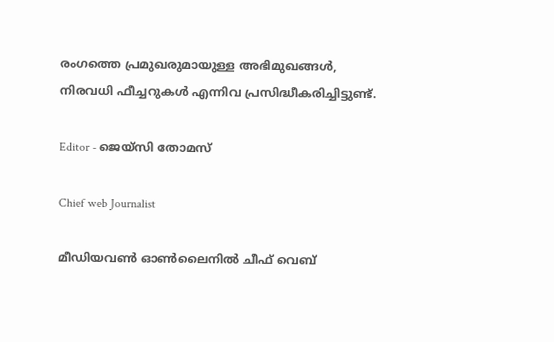രംഗത്തെ പ്രമുഖരുമായുള്ള അഭിമുഖങ്ങൾ, നിരവധി ഫീച്ചറുകൾ എന്നിവ പ്രസിദ്ധീകരിച്ചിട്ടുണ്ട്.

Editor - ജെയ്സി തോമസ്

Chief web Journalist

മീഡിയവൺ ഓൺലൈനിൽ ചീഫ് വെബ്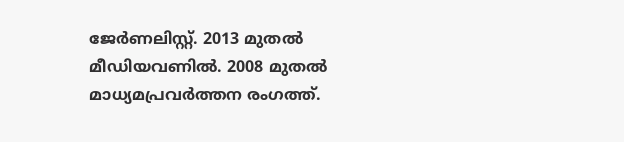ജേർണലിസ്റ്റ്. 2013 മുതൽ മീഡിയവണിൽ. 2008 മുതൽ മാധ്യമപ്രവർത്തന രംഗത്ത്.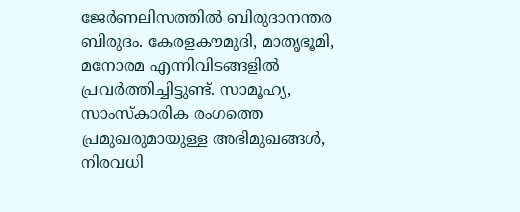ജേർണലിസത്തിൽ ബിരുദാനന്തര ബിരുദം. കേരളകൗമുദി, മാതൃഭൂമി, മനോരമ എന്നിവിടങ്ങളിൽ പ്രവർത്തിച്ചിട്ടുണ്ട്. സാമൂഹ്യ, സാംസ്‌കാരിക രംഗത്തെ പ്രമുഖരുമായുള്ള അഭിമുഖങ്ങൾ, നിരവധി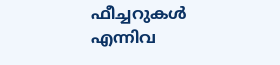ഫീച്ചറുകൾ എന്നിവ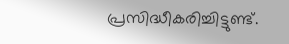പ്രസിദ്ധീകരിച്ചിട്ടുണ്ട്.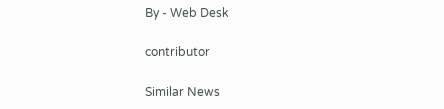By - Web Desk

contributor

Similar News